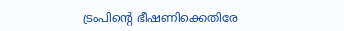ട്രംപിന്റെ ഭീഷണിക്കെതിരേ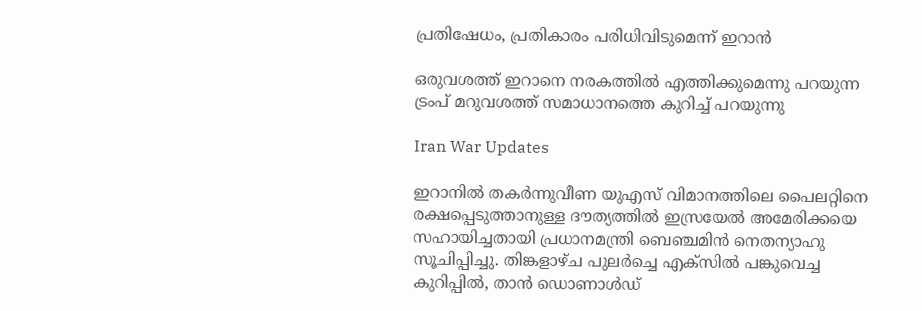പ്രതിഷേധം, പ്രതികാരം പരിധിവിടുമെന്ന് ഇറാന്‍

ഒരുവശത്ത് ഇറാനെ നരകത്തില്‍ എത്തിക്കുമെന്നു പറയുന്ന ട്രംപ് മറുവശത്ത് സമാധാനത്തെ കുറിച്ച് പറയുന്നു

Iran War Updates

ഇറാനില്‍ തകര്‍ന്നുവീണ യുഎസ് വിമാനത്തിലെ പൈലറ്റിനെ രക്ഷപ്പെടുത്താനുള്ള ദൗത്യത്തില്‍ ഇസ്രയേല്‍ അമേരിക്കയെ സഹായിച്ചതായി പ്രധാനമന്ത്രി ബെഞ്ചമിന്‍ നെതന്യാഹു സൂചിപ്പിച്ചു. തിങ്കളാഴ്ച പുലര്‍ച്ചെ എക്‌സില്‍ പങ്കുവെച്ച കുറിപ്പില്‍, താന്‍ ഡൊണാള്‍ഡ്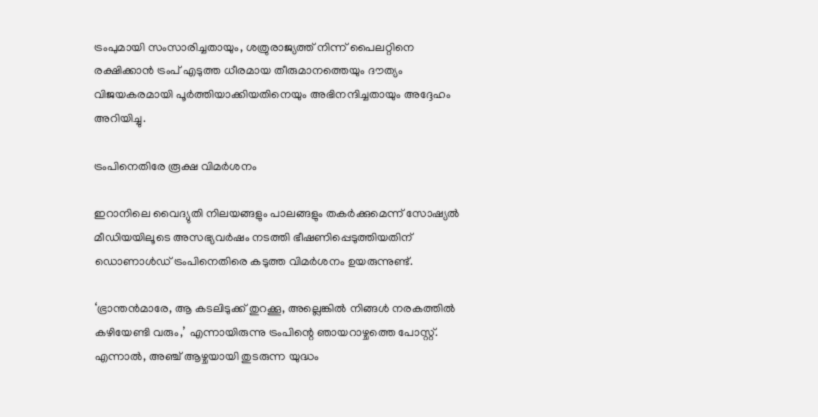ട്രംപുമായി സംസാരിച്ചതായും, ശത്രുരാജ്യത്ത് നിന്ന് പൈലറ്റിനെ രക്ഷിക്കാന്‍ ട്രംപ് എടുത്ത ധീരമായ തീരുമാനത്തെയും ദൗത്യം വിജയകരമായി പൂര്‍ത്തിയാക്കിയതിനെയും അഭിനന്ദിച്ചതായും അദ്ദേഹം അറിയിച്ചു.

ട്രംപിനെതിരേ രൂക്ഷ വിമര്‍ശനം

ഇറാനിലെ വൈദ്യുതി നിലയങ്ങളും പാലങ്ങളും തകര്‍ക്കുമെന്ന് സോഷ്യല്‍ മീഡിയയിലൂടെ അസഭ്യവര്‍ഷം നടത്തി ഭീഷണിപ്പെടുത്തിയതിന് ഡൊണാള്‍ഡ് ട്രംപിനെതിരെ കടുത്ത വിമര്‍ശനം ഉയരുന്നുണ്ട്.

‘ഭ്രാന്തന്‍മാരേ, ആ കടലിടുക്ക് തുറക്കൂ, അല്ലെങ്കില്‍ നിങ്ങള്‍ നരകത്തില്‍ കഴിയേണ്ടി വരും,’ എന്നായിരുന്നു ട്രംപിന്റെ ഞായറാഴ്ചത്തെ പോസ്റ്റ്. എന്നാല്‍, അഞ്ച് ആഴ്ചയായി തുടരുന്ന യുദ്ധം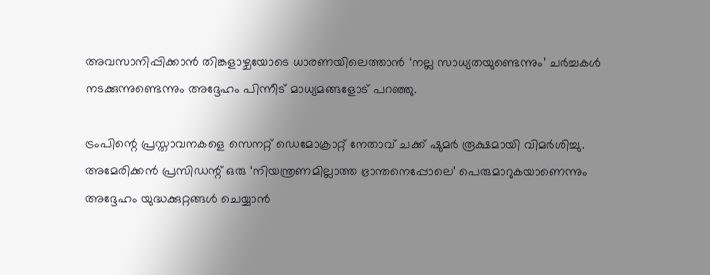അവസാനിപ്പിക്കാന്‍ തിങ്കളാഴ്ചയോടെ ധാരണയിലെത്താന്‍ ‘നല്ല സാധ്യതയുണ്ടെന്നും’ ചര്‍ച്ചകള്‍ നടക്കുന്നുണ്ടെന്നും അദ്ദേഹം പിന്നീട് മാധ്യമങ്ങളോട് പറഞ്ഞു.

ട്രംപിന്റെ പ്രസ്താവനകളെ സെനറ്റ് ഡെമോക്രാറ്റ് നേതാവ് ചക്ക് ഷുമര്‍ രൂക്ഷമായി വിമര്‍ശിച്ചു. അമേരിക്കന്‍ പ്രസിഡന്റ് ഒരു ‘നിയന്ത്രണമില്ലാത്ത ഭ്രാന്തനെപ്പോലെ’ പെരുമാറുകയാണെന്നും അദ്ദേഹം യുദ്ധക്കുറ്റങ്ങള്‍ ചെയ്യാന്‍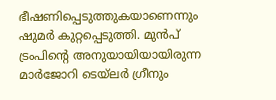ഭീഷണിപ്പെടുത്തുകയാണെന്നും ഷുമര്‍ കുറ്റപ്പെടുത്തി. മുന്‍പ് ട്രംപിന്റെ അനുയായിയായിരുന്ന മാര്‍ജോറി ടെയ്ലര്‍ ഗ്രീനും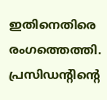ഇതിനെതിരെ രംഗത്തെത്തി. പ്രസിഡന്റിന്റെ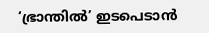‘ഭ്രാന്തില്‍’ ഇടപെടാന്‍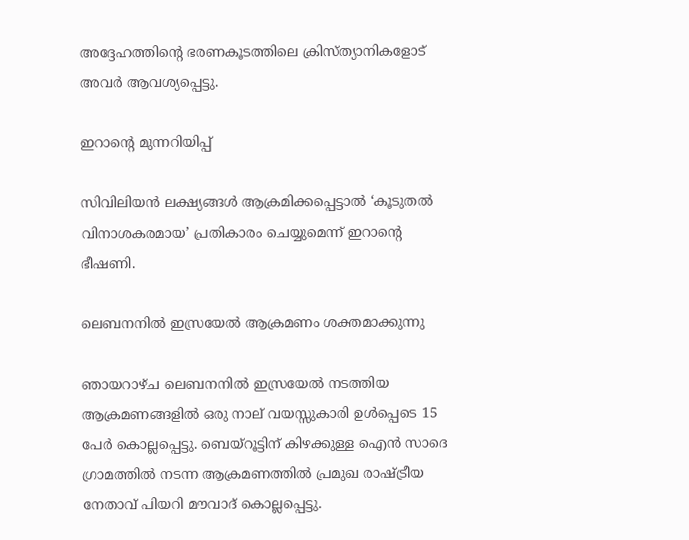അദ്ദേഹത്തിന്റെ ഭരണകൂടത്തിലെ ക്രിസ്ത്യാനികളോട് അവര്‍ ആവശ്യപ്പെട്ടു.

ഇറാന്റെ മുന്നറിയിപ്പ്

സിവിലിയന്‍ ലക്ഷ്യങ്ങള്‍ ആക്രമിക്കപ്പെട്ടാല്‍ ‘കൂടുതല്‍ വിനാശകരമായ’ പ്രതികാരം ചെയ്യുമെന്ന് ഇറാന്റെ ഭീഷണി.

ലെബനനില്‍ ഇസ്രയേല്‍ ആക്രമണം ശക്തമാക്കുന്നു

ഞായറാഴ്ച ലെബനനില്‍ ഇസ്രയേല്‍ നടത്തിയ ആക്രമണങ്ങളില്‍ ഒരു നാല് വയസ്സുകാരി ഉള്‍പ്പെടെ 15 പേര്‍ കൊല്ലപ്പെട്ടു. ബെയ്‌റൂട്ടിന് കിഴക്കുള്ള ഐന്‍ സാദെ ഗ്രാമത്തില്‍ നടന്ന ആക്രമണത്തില്‍ പ്രമുഖ രാഷ്ട്രീയ നേതാവ് പിയറി മൗവാദ് കൊല്ലപ്പെട്ടു.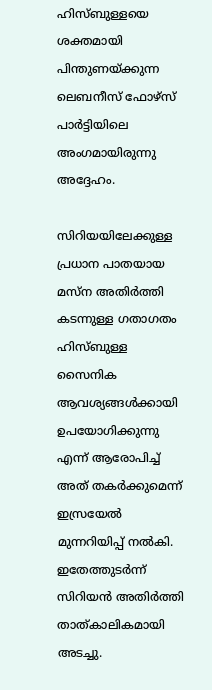ഹിസ്ബുള്ളയെ ശക്തമായി പിന്തുണയ്ക്കുന്ന ലെബനീസ് ഫോഴ്‌സ് പാര്‍ട്ടിയിലെ അംഗമായിരുന്നു അദ്ദേഹം.

സിറിയയിലേക്കുള്ള പ്രധാന പാതയായ മസ്ന അതിര്‍ത്തി കടന്നുള്ള ഗതാഗതം ഹിസ്ബുള്ള സൈനിക ആവശ്യങ്ങള്‍ക്കായി ഉപയോഗിക്കുന്നു എന്ന് ആരോപിച്ച് അത് തകര്‍ക്കുമെന്ന് ഇസ്രയേല്‍ മുന്നറിയിപ്പ് നല്‍കി. ഇതേത്തുടര്‍ന്ന് സിറിയന്‍ അതിര്‍ത്തി താത്കാലികമായി അടച്ചു.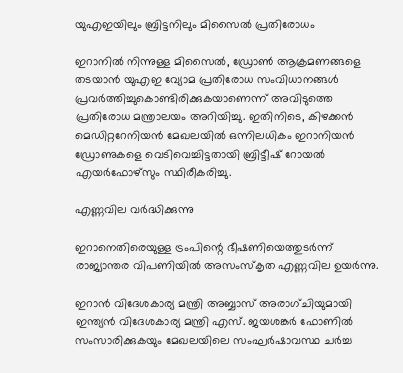യുഎഇയിലും ബ്രിട്ടനിലും മിസൈല്‍ പ്രതിരോധം

ഇറാനില്‍ നിന്നുള്ള മിസൈല്‍, ഡ്രോണ്‍ ആക്രമണങ്ങളെ തടയാന്‍ യുഎഇ വ്യോമ പ്രതിരോധ സംവിധാനങ്ങള്‍ പ്രവര്‍ത്തിച്ചുകൊണ്ടിരിക്കുകയാണെന്ന് അവിടുത്തെ പ്രതിരോധ മന്ത്രാലയം അറിയിച്ചു. ഇതിനിടെ, കിഴക്കന്‍ മെഡിറ്ററേനിയന്‍ മേഖലയില്‍ ഒന്നിലധികം ഇറാനിയന്‍ ഡ്രോണുകളെ വെടിവെച്ചിട്ടതായി ബ്രിട്ടീഷ് റോയല്‍ എയര്‍ഫോഴ്‌സും സ്ഥിരീകരിച്ചു.

എണ്ണവില വര്‍ദ്ധിക്കുന്നു

ഇറാനെതിരെയുള്ള ട്രംപിന്റെ ഭീഷണിയെത്തുടര്‍ന്ന് രാജ്യാന്തര വിപണിയില്‍ അസംസ്‌കൃത എണ്ണവില ഉയര്‍ന്നു.

ഇറാന്‍ വിദേശകാര്യ മന്ത്രി അബ്ബാസ് അരാഗ്ചിയുമായി ഇന്ത്യന്‍ വിദേശകാര്യ മന്ത്രി എസ്. ജയശങ്കര്‍ ഫോണില്‍ സംസാരിക്കുകയും മേഖലയിലെ സംഘര്‍ഷാവസ്ഥ ചര്‍ച്ച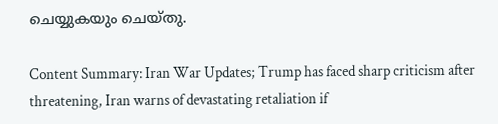ചെയ്യുകയും ചെയ്തു.

Content Summary: Iran War Updates; Trump has faced sharp criticism after threatening, Iran warns of devastating retaliation if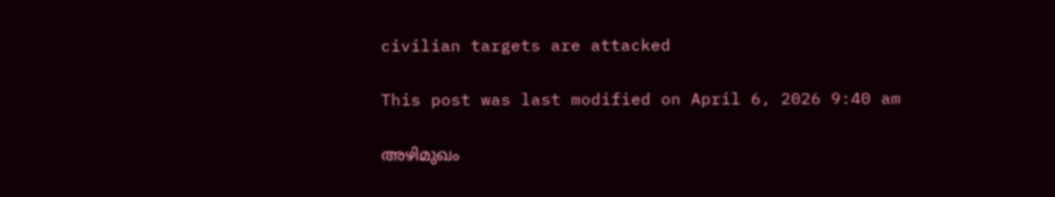civilian targets are attacked

This post was last modified on April 6, 2026 9:40 am

അഴിമുഖം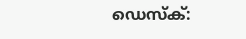ഡെസ്‌ക്: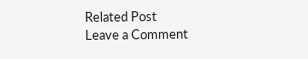Related Post
Leave a Comment